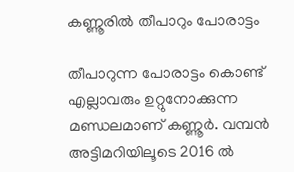കണ്ണൂരിൽ തീപാറും പോരാട്ടം

തീപാറുന്ന പോരാട്ടം കൊണ്ട് എല്ലാവരും ഉറ്റുനോക്കുന്ന മണ്ഡലമാണ് കണ്ണൂർ. വമ്പൻ അട്ടിമറിയിലൂടെ 2016 ൽ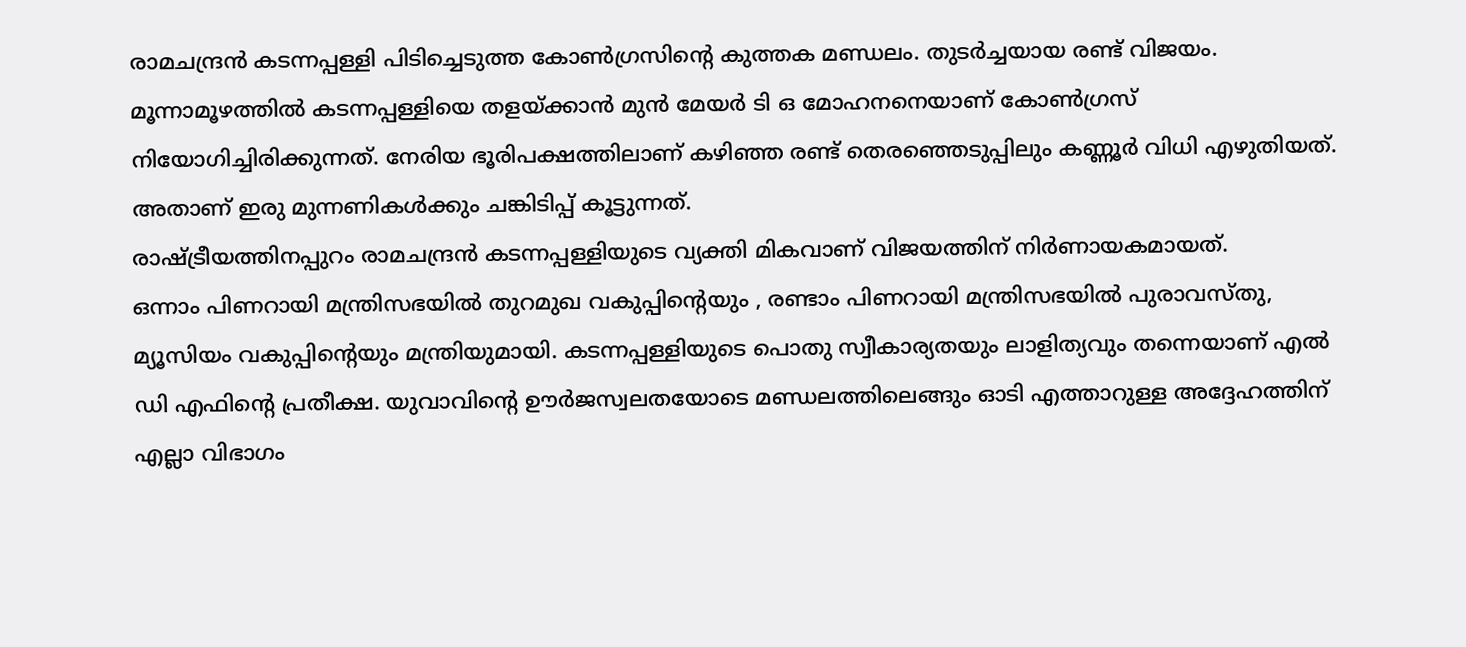രാമചന്ദ്രൻ കടന്നപ്പള്ളി പിടിച്ചെടുത്ത കോൺഗ്രസിന്റെ കുത്തക മണ്ഡലം. തുടർച്ചയായ രണ്ട് വിജയം. മൂന്നാമൂഴത്തിൽ കടന്നപ്പള്ളിയെ തളയ്ക്കാൻ മുൻ മേയർ ടി ഒ മോഹനനെയാണ്‌ കോൺഗ്രസ്‌ നിയോഗിച്ചിരിക്കുന്നത്. നേരിയ ഭൂരിപക്ഷത്തിലാണ് കഴിഞ്ഞ രണ്ട് തെരഞ്ഞെടുപ്പിലും കണ്ണൂർ വിധി എഴുതിയത്. അതാണ് ഇരു മുന്നണികൾക്കും ചങ്കിടിപ്പ് കൂട്ടുന്നത്.
രാഷ്ട്രീയത്തിനപ്പുറം രാമചന്ദ്രന്‍ കടന്നപ്പള്ളിയുടെ വ്യക്തി മികവാണ് വിജയത്തിന് നിർണായകമായത്.
ഒന്നാം പിണറായി മന്ത്രിസഭയില്‍ തുറമുഖ വകുപ്പിന്റെയും , രണ്ടാം പിണറായി മന്ത്രിസഭയില്‍ പുരാവസ്തു, മ്യൂസിയം വകുപ്പിന്റെയും മന്ത്രിയുമായി. കടന്നപ്പള്ളിയുടെ പൊതു സ്വീകാര്യതയും ലാളിത്യവും തന്നെയാണ് എൽ ഡി എഫിന്റെ പ്രതീക്ഷ. യുവാവിന്റെ ഊർജസ്വലതയോടെ മണ്ഡലത്തിലെങ്ങും ഓടി എത്താറുള്ള അദ്ദേഹത്തിന് എല്ലാ വിഭാഗം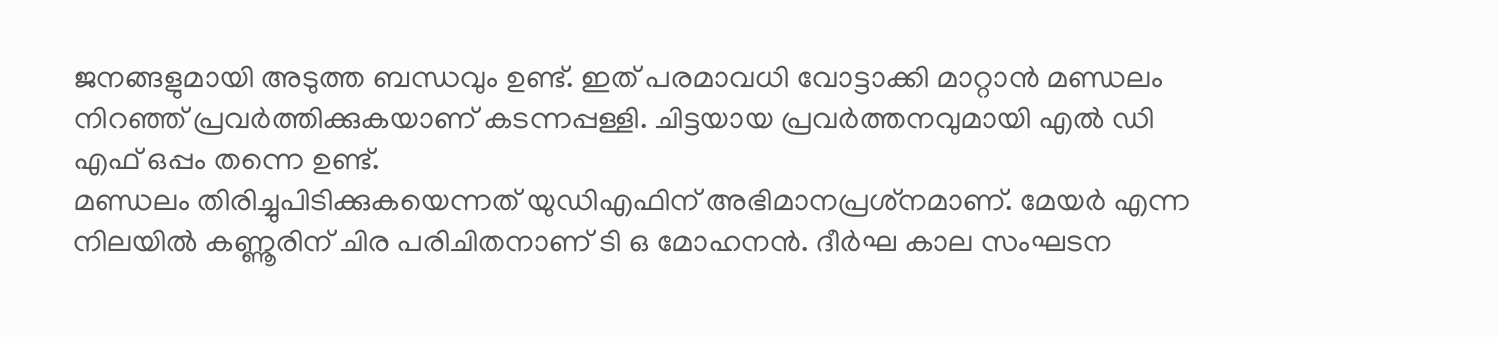ജനങ്ങളുമായി അടുത്ത ബന്ധവും ഉണ്ട്. ഇത് പരമാവധി വോട്ടാക്കി മാറ്റാൻ മണ്ഡലം നിറഞ്ഞ് പ്രവർത്തിക്കുകയാണ് കടന്നപ്പള്ളി. ചിട്ടയായ പ്രവർത്തനവുമായി എൽ ഡി എഫ് ഒപ്പം തന്നെ ഉണ്ട്.
മണ്ഡലം തിരിച്ചുപിടിക്കുകയെന്നത് യുഡിഎഫിന് അഭിമാനപ്രശ്‌നമാണ്. മേയർ എന്ന നിലയിൽ കണ്ണൂരിന് ചിര പരിചിതനാണ് ടി ഒ മോഹനൻ. ദീർഘ കാല സംഘടന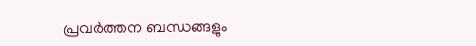പ്രവർത്തന ബന്ധങ്ങളും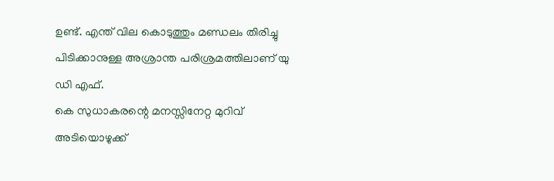ഉണ്ട്. എന്ത് വില കൊടുത്തും മണ്ഡലം തിരിച്ചു പിടിക്കാനുള്ള അശ്രാന്ത പരിശ്രമത്തിലാണ് യു ഡി എഫ്.
കെ സുധാകരന്റെ മനസ്സിനേറ്റ മുറിവ് അടിയൊഴുക്ക്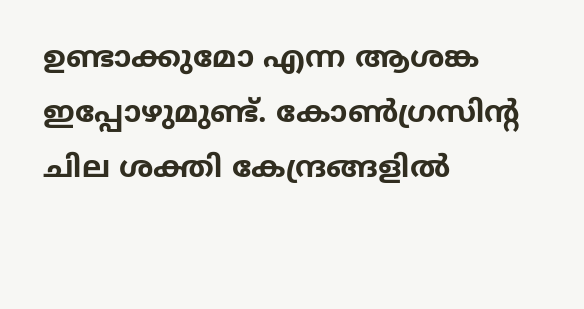ഉണ്ടാക്കുമോ എന്ന ആശങ്ക ഇപ്പോഴുമുണ്ട്. കോൺഗ്രസിന്റ ചില ശക്തി കേന്ദ്രങ്ങളിൽ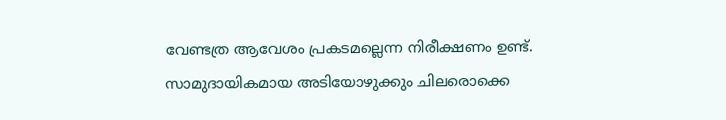വേണ്ടത്ര ആവേശം പ്രകടമല്ലെന്ന നിരീക്ഷണം ഉണ്ട്. സാമുദായികമായ അടിയോഴുക്കും ചിലരൊക്കെ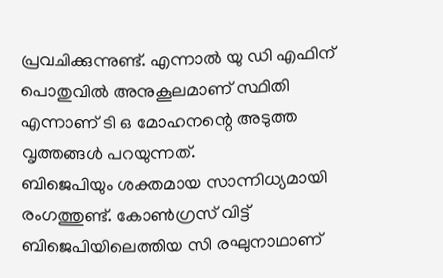പ്രവചിക്കുന്നുണ്ട്. എന്നാൽ യു ഡി എഫിന് പൊതുവിൽ അനുകൂലമാണ് സ്ഥിതി എന്നാണ് ടി ഒ മോഹനന്റെ അടുത്ത വൃത്തങ്ങൾ പറയുന്നത്.
ബിജെപിയും ശക്തമായ സാന്നിധ്യമായി രംഗത്തുണ്ട്. കോണ്‍ഗ്രസ് വിട്ട് ബിജെപിയിലെത്തിയ സി രഘുനാഥാണ്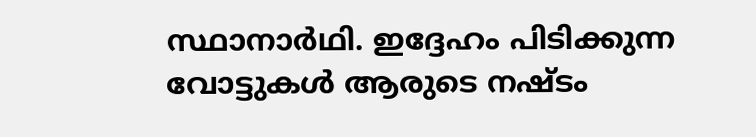സ്ഥാനാര്‍ഥി. ഇദ്ദേഹം പിടിക്കുന്ന വോട്ടുകൾ ആരുടെ നഷ്ടം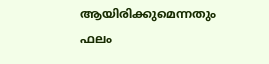ആയിരിക്കുമെന്നതും ഫലം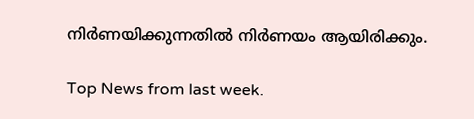നിർണയിക്കുന്നതിൽ നിർണയം ആയിരിക്കും.

Top News from last week.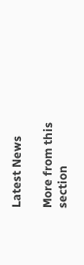Latest News

More from this section